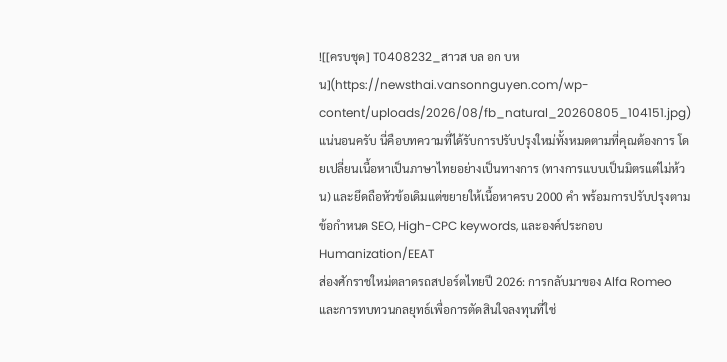![[ครบชุด] T0408232_สาวส บล อก บหน](https://newsthai.vansonnguyen.com/wp-content/uploads/2026/08/fb_natural_20260805_104151.jpg)
แน่นอนครับ นี่คือบทความที่ได้รับการปรับปรุงใหม่ทั้งหมดตามที่คุณต้องการ โดยเปลี่ยนเนื้อหาเป็นภาษาไทยอย่างเป็นทางการ (ทางการแบบเป็นมิตรแต่ไม่ห้วน) และยึดถือหัวข้อเดิมแต่ขยายให้เนื้อหาครบ 2000 คำ พร้อมการปรับปรุงตามข้อกำหนด SEO, High-CPC keywords, และองค์ประกอบ Humanization/EEAT
ส่องศักราชใหม่ตลาดรถสปอร์ตไทยปี 2026: การกลับมาของ Alfa Romeo และการทบทวนกลยุทธ์เพื่อการตัดสินใจลงทุนที่ใช่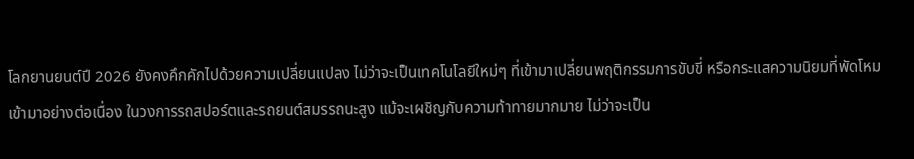โลกยานยนต์ปี 2026 ยังคงคึกคักไปด้วยความเปลี่ยนแปลง ไม่ว่าจะเป็นเทคโนโลยีใหม่ๆ ที่เข้ามาเปลี่ยนพฤติกรรมการขับขี่ หรือกระแสความนิยมที่พัดโหมเข้ามาอย่างต่อเนื่อง ในวงการรถสปอร์ตและรถยนต์สมรรถนะสูง แม้จะเผชิญกับความท้าทายมากมาย ไม่ว่าจะเป็น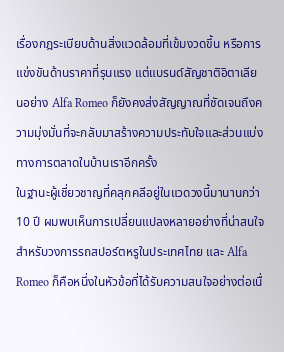เรื่องกฎระเบียบด้านสิ่งแวดล้อมที่เข้มงวดขึ้น หรือการแข่งขันด้านราคาที่รุนแรง แต่แบรนด์สัญชาติอิตาเลียนอย่าง Alfa Romeo ก็ยังคงส่งสัญญาณที่ชัดเจนถึงความมุ่งมั่นที่จะกลับมาสร้างความประทับใจและส่วนแบ่งทางการตลาดในบ้านเราอีกครั้ง
ในฐานะผู้เชี่ยวชาญที่คลุกคลีอยู่ในแวดวงนี้มานานกว่า 10 ปี ผมพบเห็นการเปลี่ยนแปลงหลายอย่างที่น่าสนใจสำหรับวงการรถสปอร์ตหรูในประเทศไทย และ Alfa Romeo ก็คือหนึ่งในหัวข้อที่ได้รับความสนใจอย่างต่อเนื่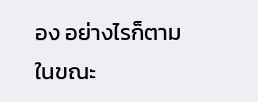อง อย่างไรก็ตาม ในขณะ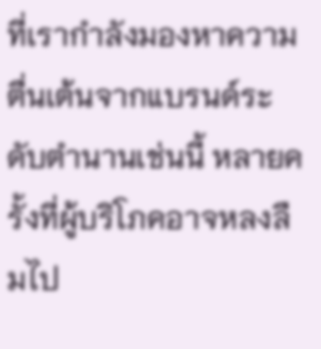ที่เรากำลังมองหาความตื่นเต้นจากแบรนด์ระดับตำนานเช่นนี้ หลายครั้งที่ผู้บริโภคอาจหลงลืมไป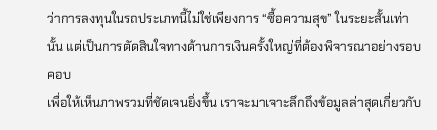ว่าการลงทุนในรถประเภทนี้ไม่ใช่เพียงการ “ซื้อความสุข” ในระยะสั้นเท่านั้น แต่เป็นการตัดสินใจทางด้านการเงินครั้งใหญ่ที่ต้องพิจารณาอย่างรอบคอบ
เพื่อให้เห็นภาพรวมที่ชัดเจนยิ่งขึ้น เราจะมาเจาะลึกถึงข้อมูลล่าสุดเกี่ยวกับ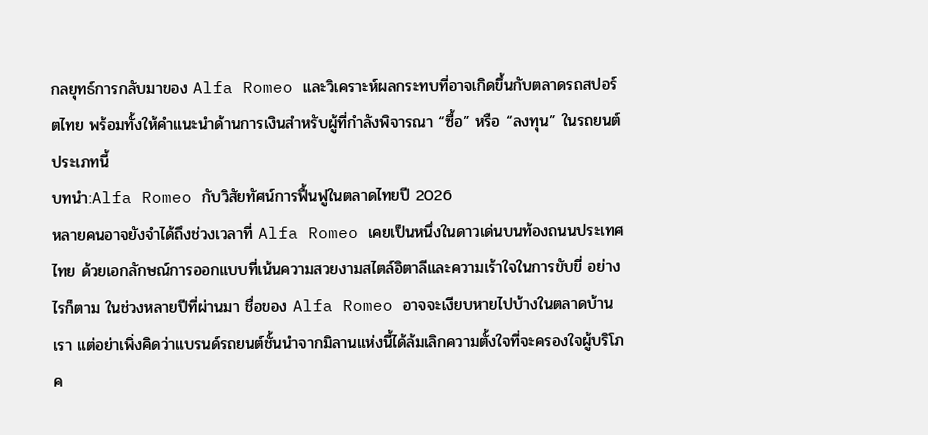กลยุทธ์การกลับมาของ Alfa Romeo และวิเคราะห์ผลกระทบที่อาจเกิดขึ้นกับตลาดรถสปอร์ตไทย พร้อมทั้งให้คำแนะนำด้านการเงินสำหรับผู้ที่กำลังพิจารณา “ซื้อ” หรือ “ลงทุน” ในรถยนต์ประเภทนี้
บทนำ:Alfa Romeo กับวิสัยทัศน์การฟื้นฟูในตลาดไทยปี 2026
หลายคนอาจยังจำได้ถึงช่วงเวลาที่ Alfa Romeo เคยเป็นหนึ่งในดาวเด่นบนท้องถนนประเทศไทย ด้วยเอกลักษณ์การออกแบบที่เน้นความสวยงามสไตล์อิตาลีและความเร้าใจในการขับขี่ อย่างไรก็ตาม ในช่วงหลายปีที่ผ่านมา ชื่อของ Alfa Romeo อาจจะเงียบหายไปบ้างในตลาดบ้านเรา แต่อย่าเพิ่งคิดว่าแบรนด์รถยนต์ชั้นนำจากมิลานแห่งนี้ได้ล้มเลิกความตั้งใจที่จะครองใจผู้บริโภค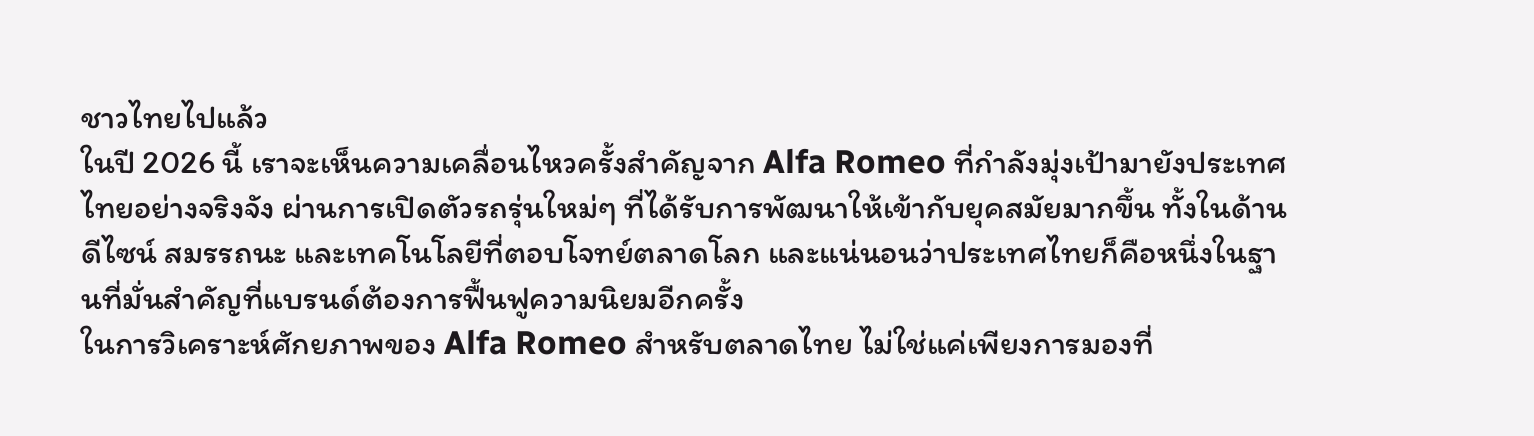ชาวไทยไปแล้ว
ในปี 2026 นี้ เราจะเห็นความเคลื่อนไหวครั้งสำคัญจาก Alfa Romeo ที่กำลังมุ่งเป้ามายังประเทศไทยอย่างจริงจัง ผ่านการเปิดตัวรถรุ่นใหม่ๆ ที่ได้รับการพัฒนาให้เข้ากับยุคสมัยมากขึ้น ทั้งในด้านดีไซน์ สมรรถนะ และเทคโนโลยีที่ตอบโจทย์ตลาดโลก และแน่นอนว่าประเทศไทยก็คือหนึ่งในฐานที่มั่นสำคัญที่แบรนด์ต้องการฟื้นฟูความนิยมอีกครั้ง
ในการวิเคราะห์ศักยภาพของ Alfa Romeo สำหรับตลาดไทย ไม่ใช่แค่เพียงการมองที่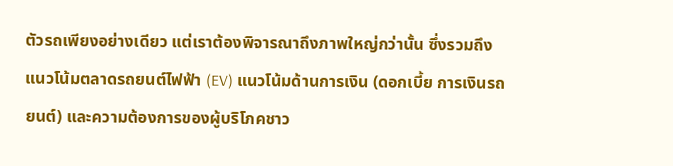ตัวรถเพียงอย่างเดียว แต่เราต้องพิจารณาถึงภาพใหญ่กว่านั้น ซึ่งรวมถึงแนวโน้มตลาดรถยนต์ไฟฟ้า (EV) แนวโน้มด้านการเงิน (ดอกเบี้ย การเงินรถยนต์) และความต้องการของผู้บริโภคชาว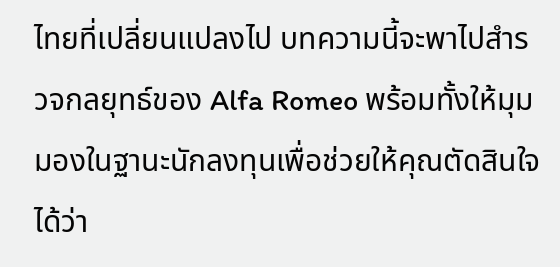ไทยที่เปลี่ยนแปลงไป บทความนี้จะพาไปสำรวจกลยุทธ์ของ Alfa Romeo พร้อมทั้งให้มุมมองในฐานะนักลงทุนเพื่อช่วยให้คุณตัดสินใจได้ว่า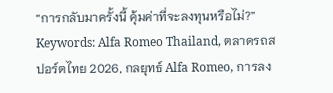“การกลับมาครั้งนี้ คุ้มค่าที่จะลงทุนหรือไม่?”
Keywords: Alfa Romeo Thailand, ตลาดรถสปอร์ตไทย 2026, กลยุทธ์ Alfa Romeo, การลง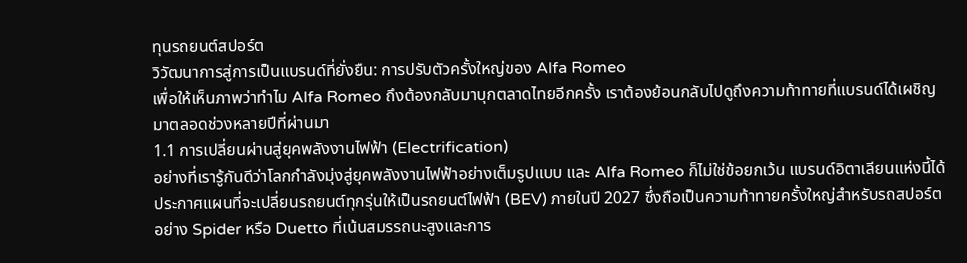ทุนรถยนต์สปอร์ต
วิวัฒนาการสู่การเป็นแบรนด์ที่ยั่งยืน: การปรับตัวครั้งใหญ่ของ Alfa Romeo
เพื่อให้เห็นภาพว่าทำไม Alfa Romeo ถึงต้องกลับมาบุกตลาดไทยอีกครั้ง เราต้องย้อนกลับไปดูถึงความท้าทายที่แบรนด์ได้เผชิญมาตลอดช่วงหลายปีที่ผ่านมา
1.1 การเปลี่ยนผ่านสู่ยุคพลังงานไฟฟ้า (Electrification)
อย่างที่เรารู้กันดีว่าโลกกำลังมุ่งสู่ยุคพลังงานไฟฟ้าอย่างเต็มรูปแบบ และ Alfa Romeo ก็ไม่ใช่ข้อยกเว้น แบรนด์อิตาเลียนแห่งนี้ได้ประกาศแผนที่จะเปลี่ยนรถยนต์ทุกรุ่นให้เป็นรถยนต์ไฟฟ้า (BEV) ภายในปี 2027 ซึ่งถือเป็นความท้าทายครั้งใหญ่สำหรับรถสปอร์ตอย่าง Spider หรือ Duetto ที่เน้นสมรรถนะสูงและการ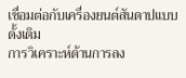เชื่อมต่อกับเครื่องยนต์สันดาปแบบดั้งเดิม
การวิเคราะห์ด้านการลง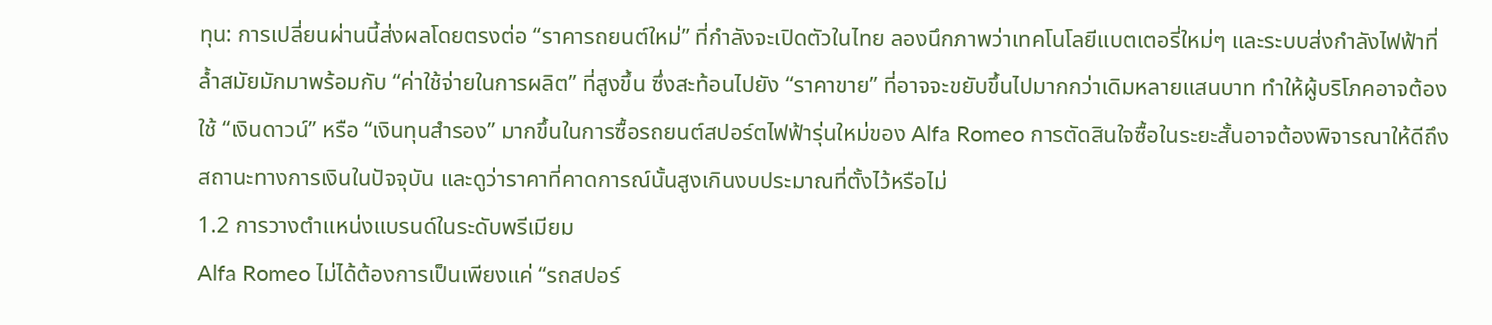ทุน: การเปลี่ยนผ่านนี้ส่งผลโดยตรงต่อ “ราคารถยนต์ใหม่” ที่กำลังจะเปิดตัวในไทย ลองนึกภาพว่าเทคโนโลยีแบตเตอรี่ใหม่ๆ และระบบส่งกำลังไฟฟ้าที่ล้ำสมัยมักมาพร้อมกับ “ค่าใช้จ่ายในการผลิต” ที่สูงขึ้น ซึ่งสะท้อนไปยัง “ราคาขาย” ที่อาจจะขยับขึ้นไปมากกว่าเดิมหลายแสนบาท ทำให้ผู้บริโภคอาจต้องใช้ “เงินดาวน์” หรือ “เงินทุนสำรอง” มากขึ้นในการซื้อรถยนต์สปอร์ตไฟฟ้ารุ่นใหม่ของ Alfa Romeo การตัดสินใจซื้อในระยะสั้นอาจต้องพิจารณาให้ดีถึงสถานะทางการเงินในปัจจุบัน และดูว่าราคาที่คาดการณ์นั้นสูงเกินงบประมาณที่ตั้งไว้หรือไม่
1.2 การวางตำแหน่งแบรนด์ในระดับพรีเมียม
Alfa Romeo ไม่ได้ต้องการเป็นเพียงแค่ “รถสปอร์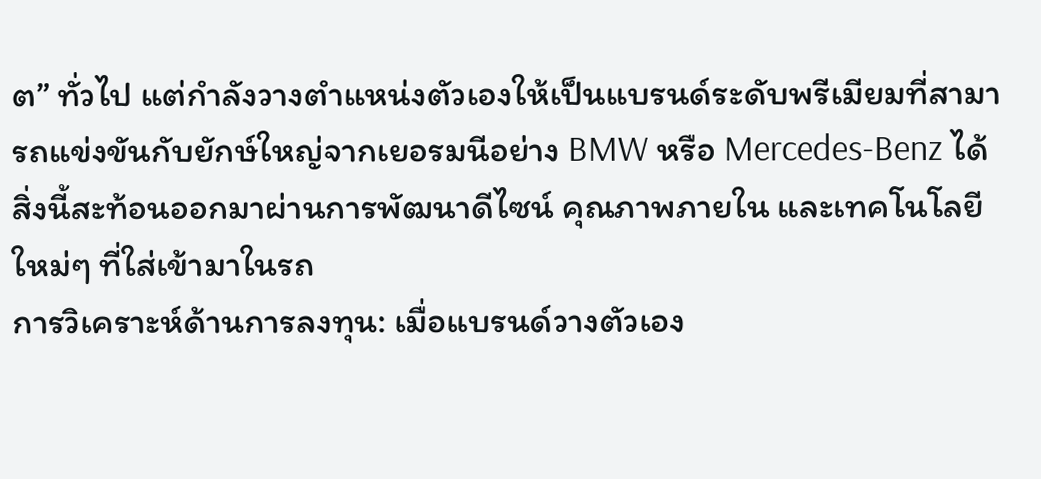ต” ทั่วไป แต่กำลังวางตำแหน่งตัวเองให้เป็นแบรนด์ระดับพรีเมียมที่สามารถแข่งขันกับยักษ์ใหญ่จากเยอรมนีอย่าง BMW หรือ Mercedes-Benz ได้ สิ่งนี้สะท้อนออกมาผ่านการพัฒนาดีไซน์ คุณภาพภายใน และเทคโนโลยีใหม่ๆ ที่ใส่เข้ามาในรถ
การวิเคราะห์ด้านการลงทุน: เมื่อแบรนด์วางตัวเอง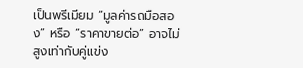เป็นพรีเมียม “มูลค่ารถมือสอง” หรือ “ราคาขายต่อ” อาจไม่สูงเท่ากับคู่แข่ง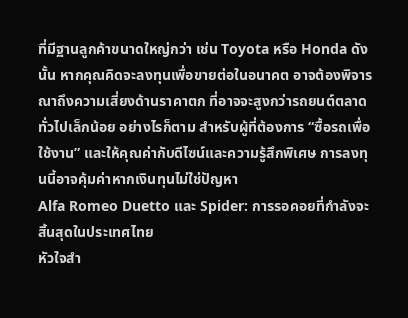ที่มีฐานลูกค้าขนาดใหญ่กว่า เช่น Toyota หรือ Honda ดังนั้น หากคุณคิดจะลงทุนเพื่อขายต่อในอนาคต อาจต้องพิจารณาถึงความเสี่ยงด้านราคาตก ที่อาจจะสูงกว่ารถยนต์ตลาดทั่วไปเล็กน้อย อย่างไรก็ตาม สำหรับผู้ที่ต้องการ “ซื้อรถเพื่อใช้งาน” และให้คุณค่ากับดีไซน์และความรู้สึกพิเศษ การลงทุนนี้อาจคุ้มค่าหากเงินทุนไม่ใช่ปัญหา
Alfa Romeo Duetto และ Spider: การรอคอยที่กำลังจะสิ้นสุดในประเทศไทย
หัวใจสำ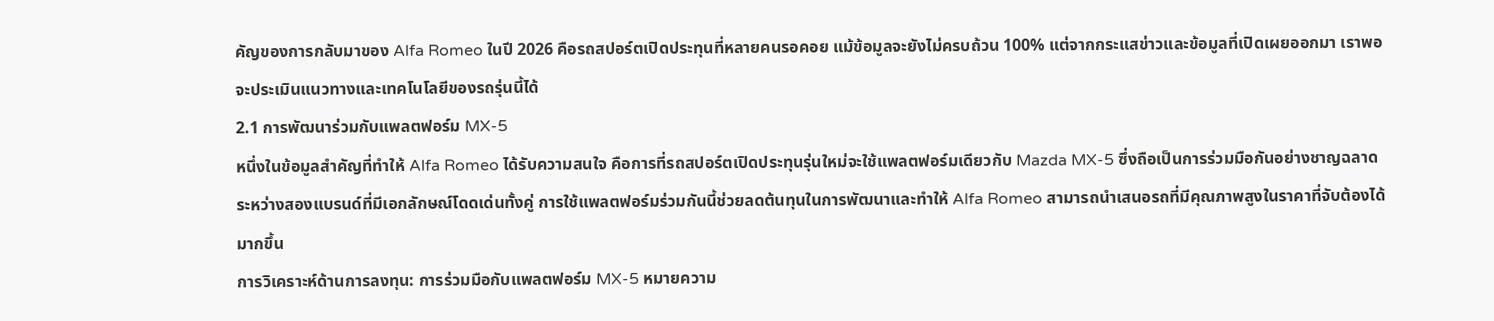คัญของการกลับมาของ Alfa Romeo ในปี 2026 คือรถสปอร์ตเปิดประทุนที่หลายคนรอคอย แม้ข้อมูลจะยังไม่ครบถ้วน 100% แต่จากกระแสข่าวและข้อมูลที่เปิดเผยออกมา เราพอจะประเมินแนวทางและเทคโนโลยีของรถรุ่นนี้ได้
2.1 การพัฒนาร่วมกับแพลตฟอร์ม MX-5
หนึ่งในข้อมูลสำคัญที่ทำให้ Alfa Romeo ได้รับความสนใจ คือการที่รถสปอร์ตเปิดประทุนรุ่นใหม่จะใช้แพลตฟอร์มเดียวกับ Mazda MX-5 ซึ่งถือเป็นการร่วมมือกันอย่างชาญฉลาดระหว่างสองแบรนด์ที่มีเอกลักษณ์โดดเด่นทั้งคู่ การใช้แพลตฟอร์มร่วมกันนี้ช่วยลดต้นทุนในการพัฒนาและทำให้ Alfa Romeo สามารถนำเสนอรถที่มีคุณภาพสูงในราคาที่จับต้องได้มากขึ้น
การวิเคราะห์ด้านการลงทุน: การร่วมมือกับแพลตฟอร์ม MX-5 หมายความ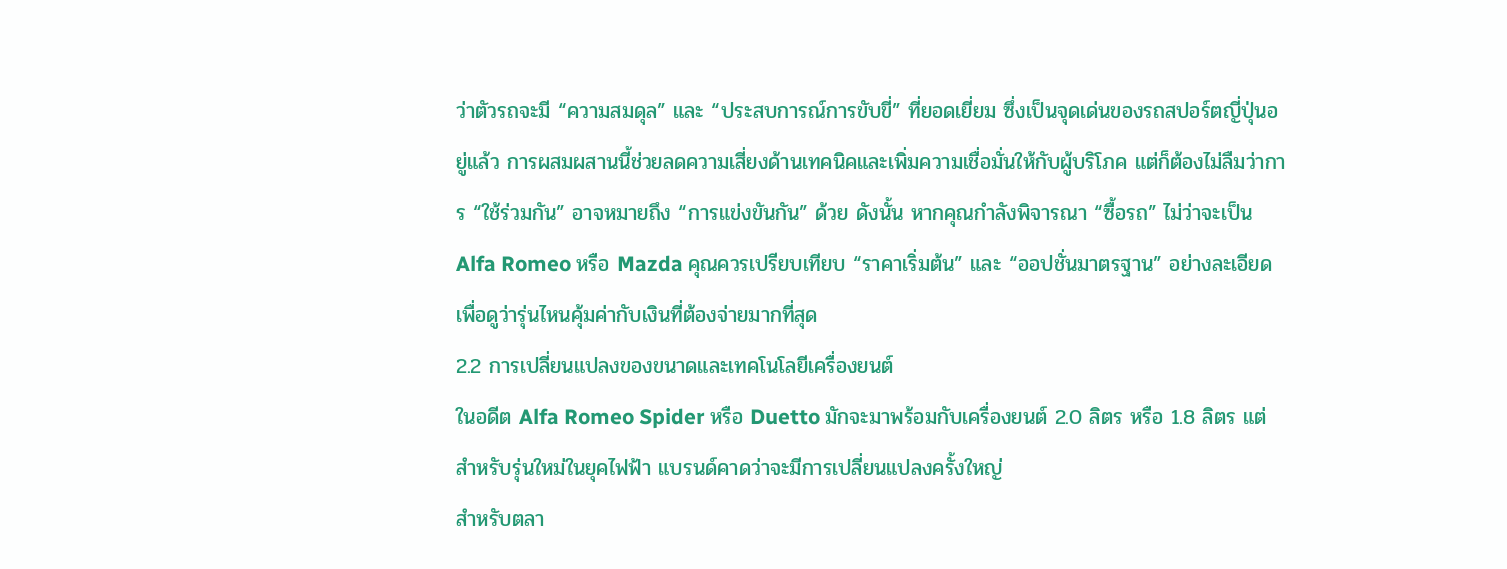ว่าตัวรถจะมี “ความสมดุล” และ “ประสบการณ์การขับขี่” ที่ยอดเยี่ยม ซึ่งเป็นจุดเด่นของรถสปอร์ตญี่ปุ่นอยู่แล้ว การผสมผสานนี้ช่วยลดความเสี่ยงด้านเทคนิคและเพิ่มความเชื่อมั่นให้กับผู้บริโภค แต่ก็ต้องไม่ลืมว่าการ “ใช้ร่วมกัน” อาจหมายถึง “การแข่งขันกัน” ด้วย ดังนั้น หากคุณกำลังพิจารณา “ซื้อรถ” ไม่ว่าจะเป็น Alfa Romeo หรือ Mazda คุณควรเปรียบเทียบ “ราคาเริ่มต้น” และ “ออปชั่นมาตรฐาน” อย่างละเอียด เพื่อดูว่ารุ่นไหนคุ้มค่ากับเงินที่ต้องจ่ายมากที่สุด
2.2 การเปลี่ยนแปลงของขนาดและเทคโนโลยีเครื่องยนต์
ในอดีต Alfa Romeo Spider หรือ Duetto มักจะมาพร้อมกับเครื่องยนต์ 2.0 ลิตร หรือ 1.8 ลิตร แต่สำหรับรุ่นใหม่ในยุคไฟฟ้า แบรนด์คาดว่าจะมีการเปลี่ยนแปลงครั้งใหญ่
สำหรับตลา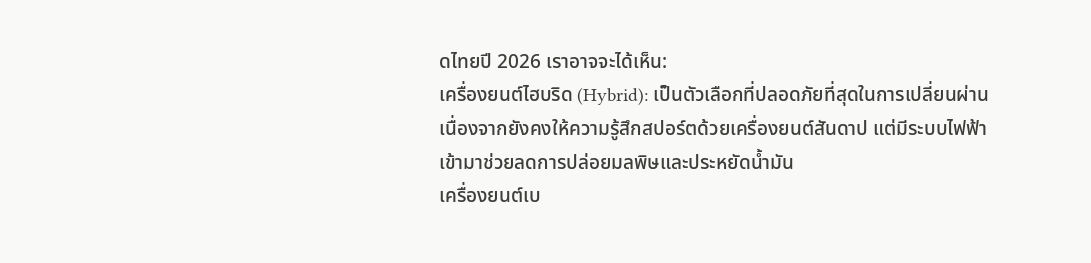ดไทยปี 2026 เราอาจจะได้เห็น:
เครื่องยนต์ไฮบริด (Hybrid): เป็นตัวเลือกที่ปลอดภัยที่สุดในการเปลี่ยนผ่าน เนื่องจากยังคงให้ความรู้สึกสปอร์ตด้วยเครื่องยนต์สันดาป แต่มีระบบไฟฟ้าเข้ามาช่วยลดการปล่อยมลพิษและประหยัดน้ำมัน
เครื่องยนต์เบ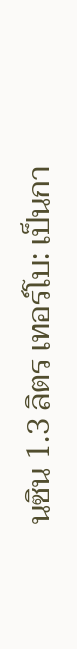นซิน 1.3 ลิตร เทอร์โบ: เป็นกา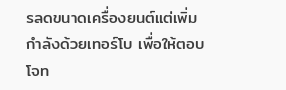รลดขนาดเครื่องยนต์แต่เพิ่มกำลังด้วยเทอร์โบ เพื่อให้ตอบโจท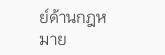ย์ด้านกฎหมาย